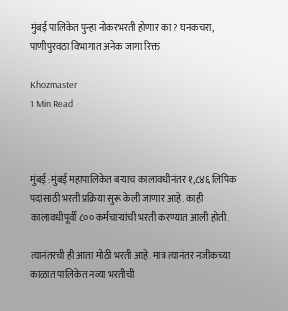मुंबई पालिकेत पुन्हा नोकरभरती होणार का? घनकचरा, पाणीपुरवठा विभागात अनेक जागा रिक्त

Khozmaster
1 Min Read



मुंबई :मुंबई महापालिकेत बऱ्याच कालावधीनंतर १,८४६ लिपिक पदांसाठी भरती प्रक्रिया सुरू केली जाणार आहे. काही कालावधीपूर्वी ८०० कर्मचाऱ्यांची भरती करण्यात आली होती.

त्यानंतरची ही आता मोठी भरती आहे. मात्र त्यानंतर नजीकच्या काळात पालिकेत नव्या भरतीची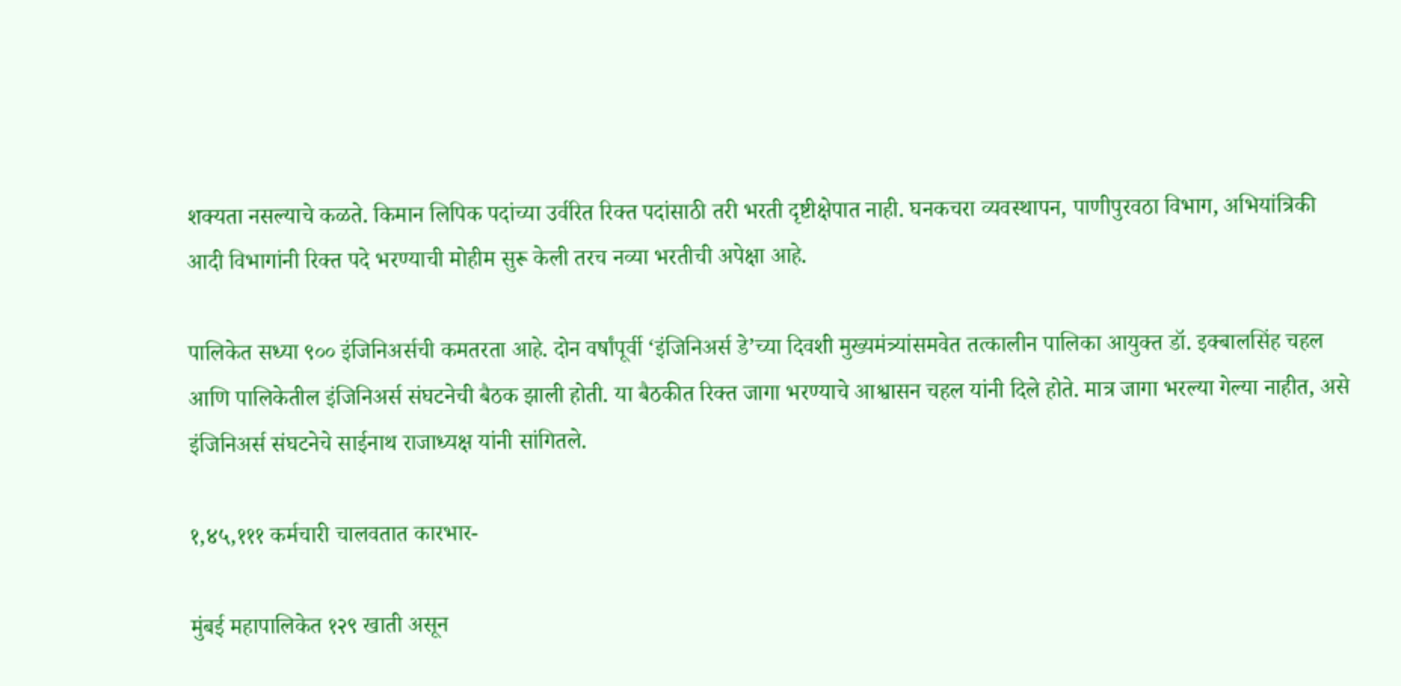शक्यता नसल्याचे कळते. किमान लिपिक पदांच्या उर्वरित रिक्त पदांसाठी तरी भरती दृष्टीक्षेपात नाही. घनकचरा व्यवस्थापन, पाणीपुरवठा विभाग, अभियांत्रिकी आदी विभागांनी रिक्त पदे भरण्याची मोहीम सुरू केली तरच नव्या भरतीची अपेक्षा आहे.

पालिकेत सध्या ९०० इंजिनिअर्सची कमतरता आहे. दोन वर्षांपूर्वी ‘इंजिनिअर्स डे’च्या दिवशी मुख्यमंत्र्यांसमवेत तत्कालीन पालिका आयुक्त डॉ. इक्बालसिंह चहल आणि पालिकेतील इंजिनिअर्स संघटनेची बैठक झाली होती. या बैठकीत रिक्त जागा भरण्याचे आश्वासन चहल यांनी दिले होते. मात्र जागा भरल्या गेल्या नाहीत, असे इंजिनिअर्स संघटनेचे साईनाथ राजाध्यक्ष यांनी सांगितले.

१,४५,१११ कर्मचारी चालवतात कारभार-

मुंबई महापालिकेत १२९ खाती असून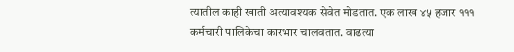त्यातील काही खाती अत्यावश्यक सेवेत मोडतात. एक लाख ४५ हजार १११ कर्मचारी पालिकेचा कारभार चालवतात. वाढत्या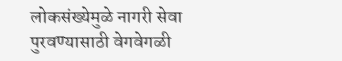लोकसंख्येमुळे नागरी सेवा पुरवण्यासाठी वेगवेगळी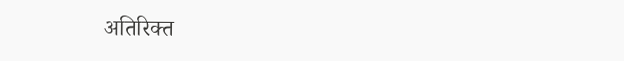अतिरिक्त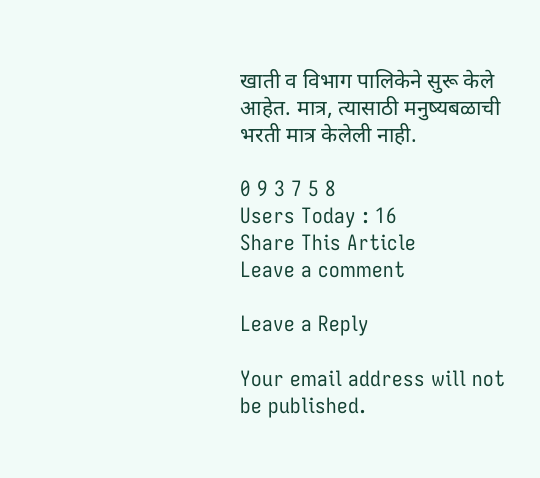खाती व विभाग पालिकेने सुरू केले आहेत. मात्र, त्यासाठी मनुष्यबळाची भरती मात्र केलेली नाही.

0 9 3 7 5 8
Users Today : 16
Share This Article
Leave a comment

Leave a Reply

Your email address will not be published.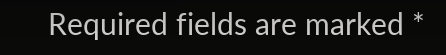Required fields are marked *